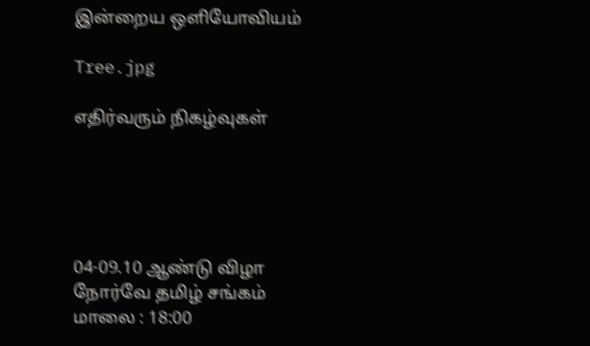இன்றைய ஒளியோவியம்

Tree.jpg

எதிர்வரும் நிகழ்வுகள்





04-09.10 ஆண்டு விழா
நோர்வே தமிழ் சங்கம்
மாலை : 18:00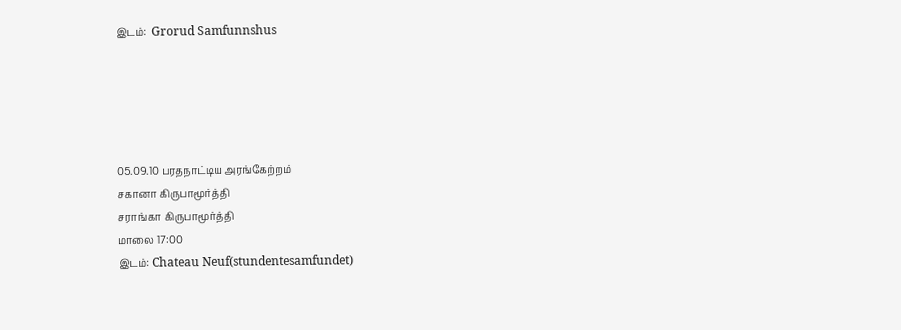இடம்:  Grorud Samfunnshus





05.09.10 பரதநாட்டிய அரங்கேற்றம்
சகானா கிருபாமூர்த்தி
சராங்கா கிருபாமூர்த்தி
மாலை 17:00
இடம்: Chateau Neuf(stundentesamfundet)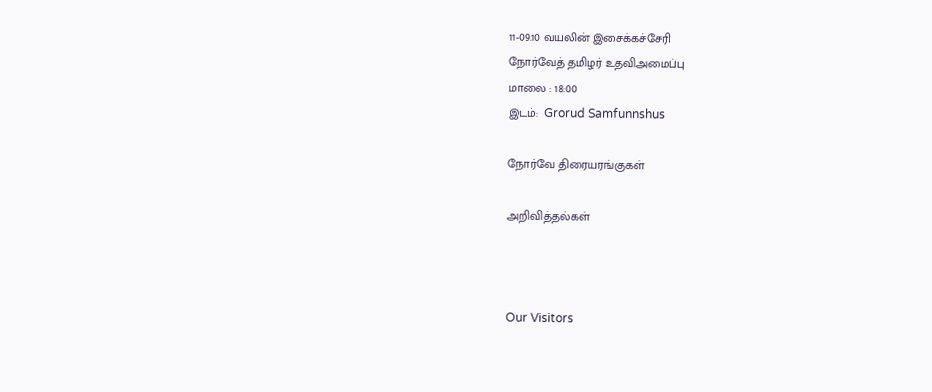11-09.10 வயலின் இசைக்கச்சேரி
நோர்வேத் தமிழர் உதவிஅமைப்பு
மாலை : 18:00
இடம்:  Grorud Samfunnshus

நோர்வே திரையரங்குகள்

அறிவித்தல்கள்



Our Visitors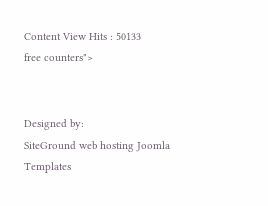Content View Hits : 50133
free counters">


Designed by:
SiteGround web hosting Joomla Templates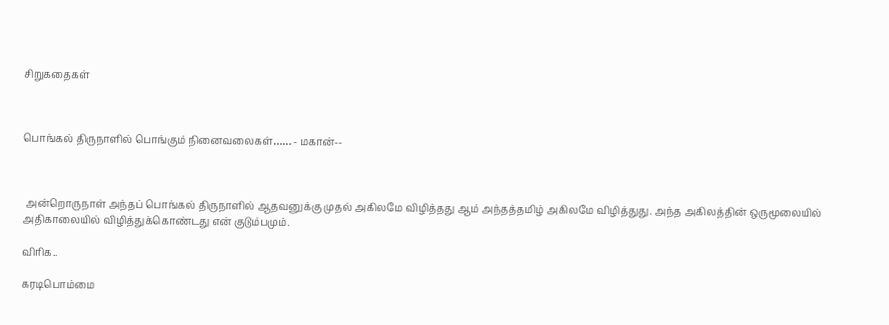சிறுகதைகள்



பொங்கல் திருநாளில் பொங்கும் நினைவலைகள்…… - மகான்--



 அன்றொருநாள் அந்தப் பொங்கல் திருநாளில் ஆதவனுக்கு முதல் அகிலமே விழித்தது ஆம் அந்தத்தமிழ் அகிலமே விழித்துது. அந்த அகிலத்தின் ஒருமூலையில் அதிகாலையில் விழித்துக்கொண்டது என் குடும்பமும்.

விரிக..

கரடிபொம்மை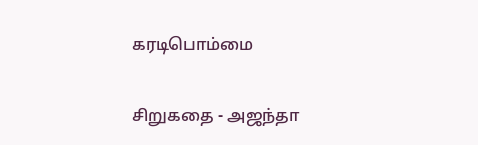கரடிபொம்மை

சிறுகதை - அஜந்தா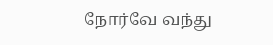நோர்வே வந்து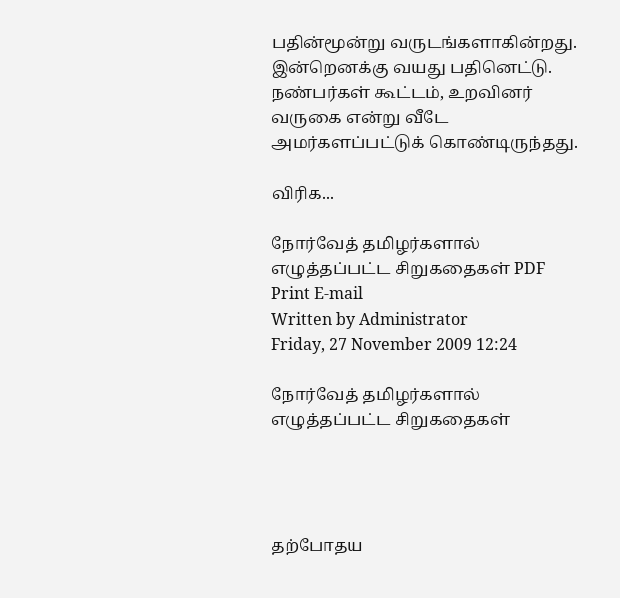பதின்மூன்று வருடங்களாகின்றது. இன்றெனக்கு வயது பதினெட்டு. நண்பர்கள் கூட்டம், உறவினர் வருகை என்று வீடே அமர்களப்பட்டுக் கொண்டிருந்தது.

விரிக...

நோர்வேத் தமிழர்களால் எழுத்தப்பட்ட சிறுகதைகள் PDF Print E-mail
Written by Administrator
Friday, 27 November 2009 12:24

நோர்வேத் தமிழர்களால் எழுத்தப்பட்ட சிறுகதைகள்




தற்போதய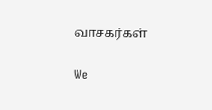வாசகர்கள்

We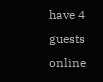have 4 guests online